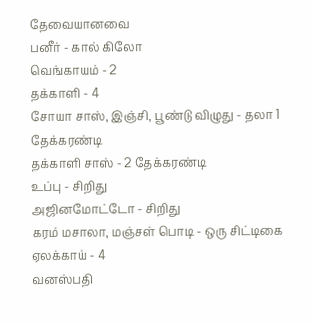தேவையானவை
பனீர் - கால் கிலோ
வெங்காயம் - 2
தக்காளி - 4
சோயா சாஸ், இஞ்சி, பூண்டு விழுது - தலா 1 தேக்கரண்டி
தக்காளி சாஸ் - 2 தேக்கரண்டி
உப்பு - சிறிது
அஜினமோட்டோ - சிறிது
கரம் மசாலா, மஞ்சள் பொடி - ஒரு சிட்டிகை
ஏலக்காய் - 4
வனஸ்பதி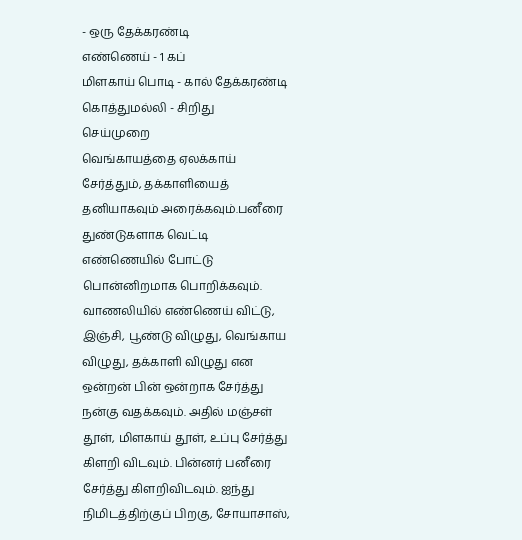- ஒரு தேக்கரண்டி
எண்ணெய் - 1 கப்
மிளகாய் பொடி - கால் தேக்கரண்டி
கொத்துமல்லி - சிறிது
செய்முறை
வெங்காயத்தை ஏலக்காய் சேர்த்தும், தக்காளியைத் தனியாகவும் அரைக்கவும்.பனீரை துண்டுகளாக வெட்டி எண்ணெயில் போட்டு பொன்னிறமாக பொறிக்கவும்.
வாணலியில் எண்ணெய் விட்டு, இஞ்சி, பூண்டு விழுது, வெங்காய விழுது, தக்காளி விழுது என ஒன்றன் பின் ஒன்றாக சேர்த்து நன்கு வதக்கவும். அதில் மஞ்சள் தூள், மிளகாய் தூள், உப்பு சேர்த்து கிளறி விடவும். பின்னர் பனீரை சேர்த்து கிளறிவிடவும். ஐந்து நிமிடத்திற்குப் பிறகு, சோயாசாஸ்,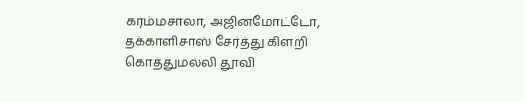கரம்மசாலா, அஜினமோட்டோ, தக்காளிசாஸ் சேர்த்து கிளறி கொத்துமல்லி தூவி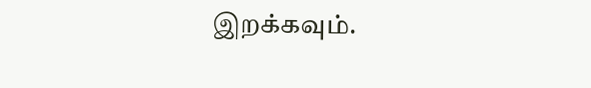இறக்கவும்.